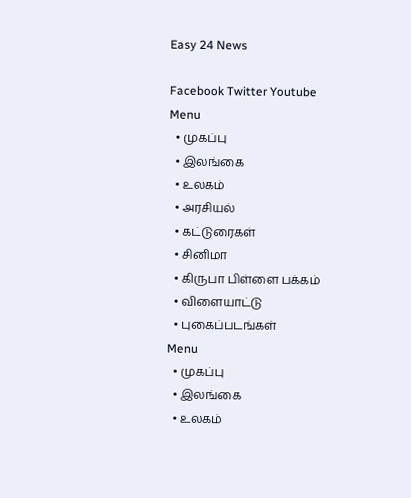Easy 24 News

Facebook Twitter Youtube
Menu
  • முகப்பு
  • இலங்கை
  • உலகம்
  • அரசியல்
  • கட்டுரைகள்
  • சினிமா
  • கிருபா பிள்ளை பக்கம்
  • விளையாட்டு
  • புகைப்படங்கள்
Menu
  • முகப்பு
  • இலங்கை
  • உலகம்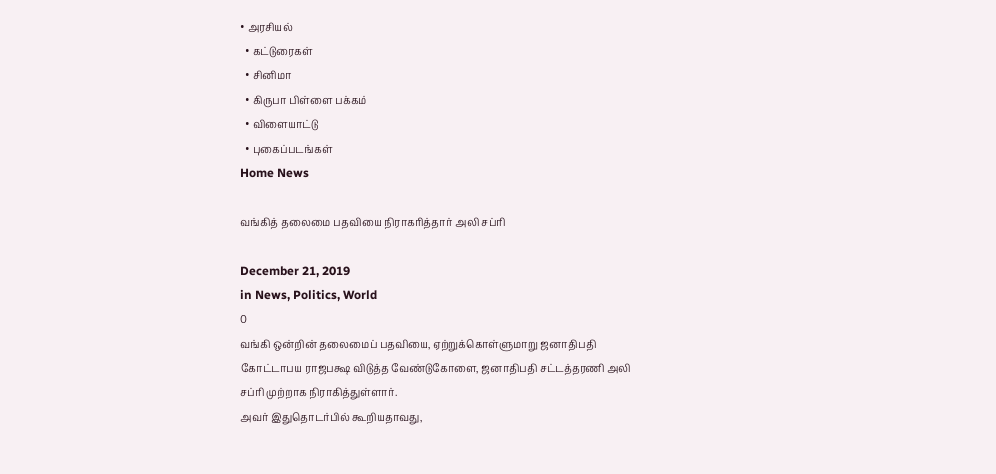• அரசியல்
  • கட்டுரைகள்
  • சினிமா
  • கிருபா பிள்ளை பக்கம்
  • விளையாட்டு
  • புகைப்படங்கள்
Home News

வங்கித் தலைமை பதவியை நிராகரித்தார் அலி சப்ரி

December 21, 2019
in News, Politics, World
0
வங்கி ஒன்றின் தலைமைப் பதவியை, ஏற்றுக்கொள்ளுமாறு ஜனாதிபதி கோட்டாபய ராஜபக்ஷ விடுத்த வேண்டுகோளை, ஜனாதிபதி சட்டத்தரணி அலி சப்ரி முற்றாக நிராகித்துள்ளார்.
அவர் இதுதொடர்பில் கூறியதாவது,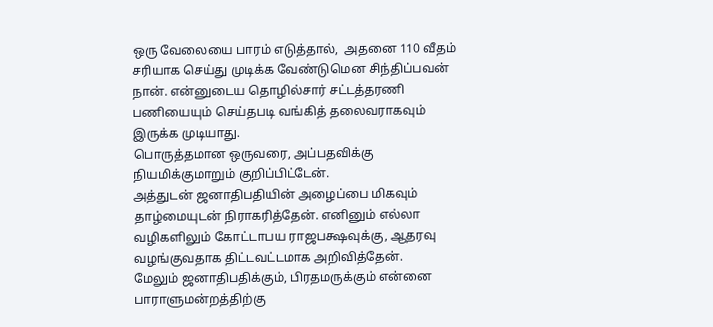ஒரு வேலையை பாரம் எடுத்தால்,  அதனை 110 வீதம் சரியாக செய்து முடிக்க வேண்டுமென சிந்திப்பவன் நான். என்னுடைய தொழில்சார் சட்டத்தரணி பணியையும் செய்தபடி வங்கித் தலைவராகவும் இருக்க முடியாது.
பொருத்தமான ஒருவரை, அப்பதவிக்கு நியமிக்குமாறும் குறிப்பிட்டேன்.
அத்துடன் ஜனாதிபதியின் அழைப்பை மிகவும் தாழ்மையுடன் நிராகரித்தேன். எனினும் எல்லா வழிகளிலும் கோட்டாபய ராஜபக்ஷவுக்கு, ஆதரவு வழங்குவதாக திட்டவட்டமாக அறிவித்தேன்.
மேலும் ஜனாதிபதிக்கும், பிரதமருக்கும் என்னை பாராளுமன்றத்திற்கு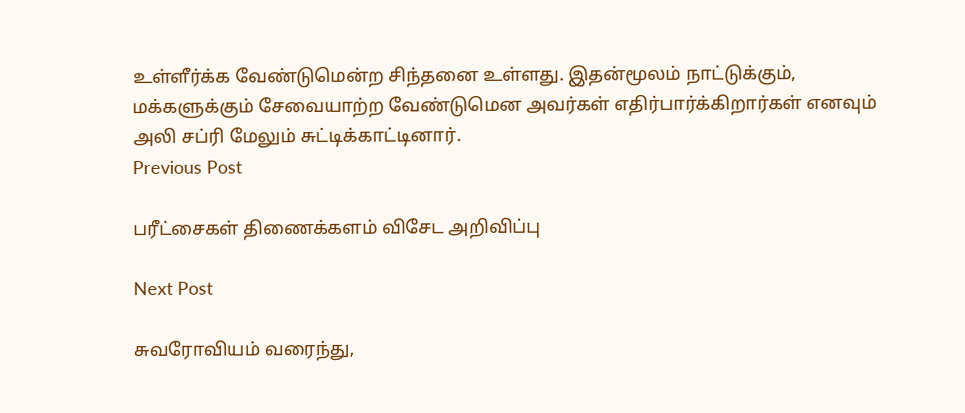உள்ளீர்க்க வேண்டுமென்ற சிந்தனை உள்ளது. இதன்மூலம் நாட்டுக்கும், மக்களுக்கும் சேவையாற்ற வேண்டுமென அவர்கள் எதிர்பார்க்கிறார்கள் எனவும் அலி சப்ரி மேலும் சுட்டிக்காட்டினார்.
Previous Post

பரீட்சைகள் திணைக்களம் விசேட அறிவிப்பு

Next Post

சுவரோவியம் வரைந்து,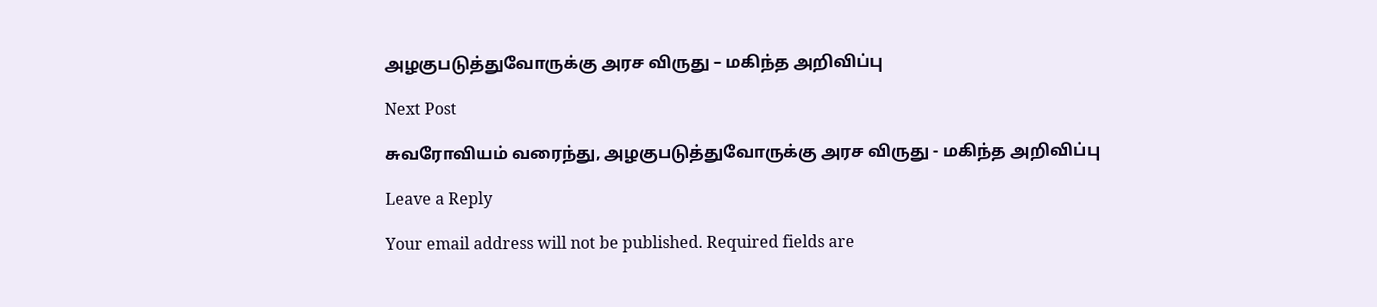அழகுபடுத்துவோருக்கு அரச விருது – மகிந்த அறிவிப்பு

Next Post

சுவரோவியம் வரைந்து, அழகுபடுத்துவோருக்கு அரச விருது - மகிந்த அறிவிப்பு

Leave a Reply

Your email address will not be published. Required fields are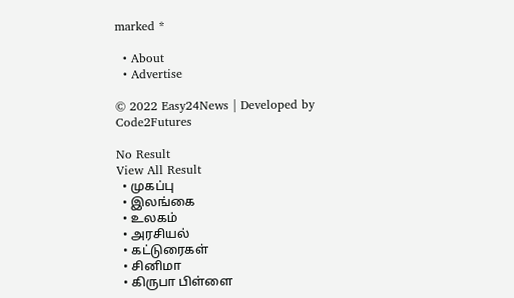marked *

  • About
  • Advertise

© 2022 Easy24News | Developed by Code2Futures

No Result
View All Result
  • முகப்பு
  • இலங்கை
  • உலகம்
  • அரசியல்
  • கட்டுரைகள்
  • சினிமா
  • கிருபா பிள்ளை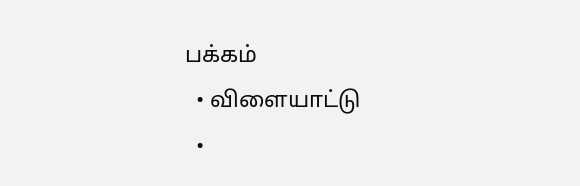பக்கம்
  • விளையாட்டு
  •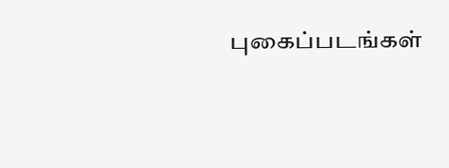புகைப்படங்கள்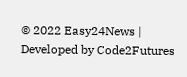© 2022 Easy24News | Developed by Code2Futures